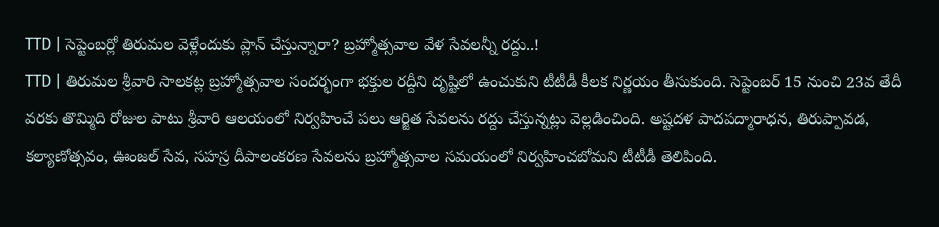TTD | సెప్టెంబర్లో తిరుమల వెళ్లేందుకు ప్లాన్ చేస్తున్నారా? బ్రహ్మోత్సవాల వేళ సేవలన్నీ రద్దు..!
TTD | తిరుమల శ్రీవారి సాలకట్ల బ్రహ్మోత్సవాల సందర్భంగా భక్తుల రద్దీని దృష్టిలో ఉంచుకుని టీటీడీ కీలక నిర్ణయం తీసుకుంది. సెప్టెంబర్ 15 నుంచి 23వ తేదీ వరకు తొమ్మిది రోజుల పాటు శ్రీవారి ఆలయంలో నిర్వహించే పలు ఆర్జిత సేవలను రద్దు చేస్తున్నట్లు వెల్లడించింది. అష్టదళ పాదపద్మారాధన, తిరుప్పావడ, కల్యాణోత్సవం, ఊంజల్ సేవ, సహస్ర దీపాలంకరణ సేవలను బ్రహ్మోత్సవాల సమయంలో నిర్వహించబోమని టీటీడీ తెలిపింది.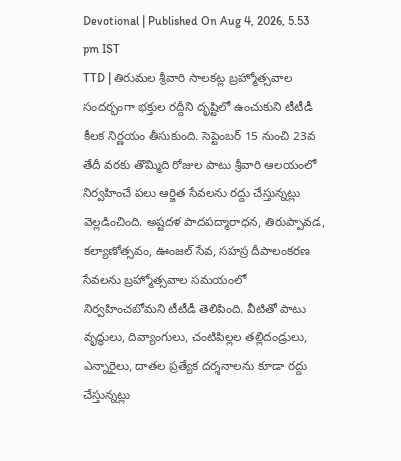Devotional | Published On Aug 4, 2026, 5.53 pm IST
TTD | తిరుమల శ్రీవారి సాలకట్ల బ్రహ్మోత్సవాల సందర్భంగా భక్తుల రద్దీని దృష్టిలో ఉంచుకుని టీటీడీ కీలక నిర్ణయం తీసుకుంది. సెప్టెంబర్ 15 నుంచి 23వ తేదీ వరకు తొమ్మిది రోజుల పాటు శ్రీవారి ఆలయంలో నిర్వహించే పలు ఆర్జిత సేవలను రద్దు చేస్తున్నట్లు వెల్లడించింది. అష్టదళ పాదపద్మారాధన, తిరుప్పావడ, కల్యాణోత్సవం, ఊంజల్ సేవ, సహస్ర దీపాలంకరణ సేవలను బ్రహ్మోత్సవాల సమయంలో నిర్వహించబోమని టీటీడీ తెలిపింది. వీటితో పాటు వృద్ధులు, దివ్యాంగులు, చంటిపిల్లల తల్లిదండ్రులు, ఎన్నారైలు, దాతల ప్రత్యేక దర్శనాలను కూడా రద్దు చేస్తున్నట్లు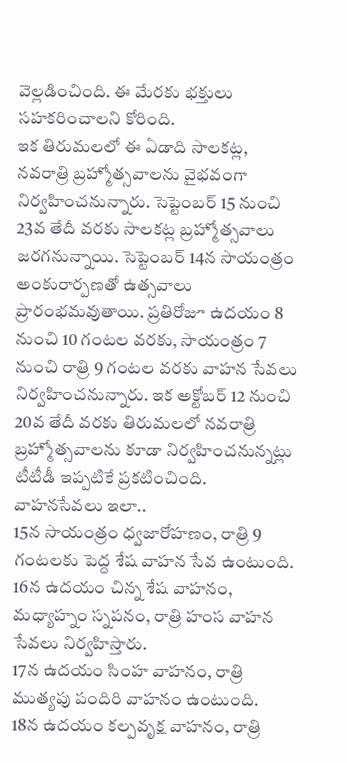వెల్లడించింది. ఈ మేరకు భక్తులు సహకరించాలని కోరింది.
ఇక తిరుమలలో ఈ ఏడాది సాలకట్ల, నవరాత్రి బ్రహ్మోత్సవాలను వైభవంగా నిర్వహించనున్నారు. సెప్టెంబర్ 15 నుంచి 23వ తేదీ వరకు సాలకట్ల బ్రహ్మోత్సవాలు జరగనున్నాయి. సెప్టెంబర్ 14న సాయంత్రం అంకురార్పణతో ఉత్సవాలు ప్రారంభమవుతాయి. ప్రతిరోజూ ఉదయం 8 నుంచి 10 గంటల వరకు, సాయంత్రం 7 నుంచి రాత్రి 9 గంటల వరకు వాహన సేవలు నిర్వహించనున్నారు. ఇక అక్టోబర్ 12 నుంచి 20వ తేదీ వరకు తిరుమలలో నవరాత్రి బ్రహ్మోత్సవాలను కూడా నిర్వహించనున్నట్లు టీటీడీ ఇప్పటికే ప్రకటించింది.
వాహనసేవలు ఇలా..
15న సాయంత్రం ధ్వజారోహణం, రాత్రి 9 గంటలకు పెద్ద శేష వాహన సేవ ఉంటుంది.
16న ఉదయం చిన్న శేష వాహనం, మధ్యాహ్నం స్నపనం, రాత్రి హంస వాహన సేవలు నిర్వహిస్తారు.
17న ఉదయం సింహ వాహనం, రాత్రి ముత్యపు పందిరి వాహనం ఉంటుంది.
18న ఉదయం కల్పవృక్ష వాహనం, రాత్రి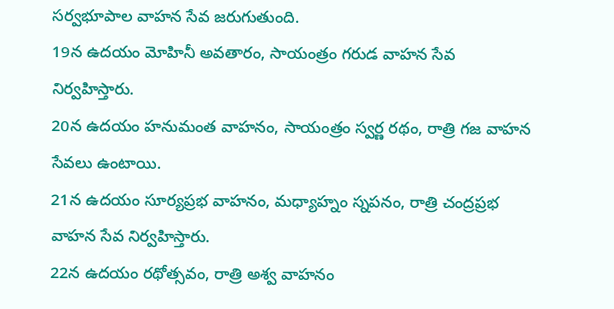సర్వభూపాల వాహన సేవ జరుగుతుంది.
19న ఉదయం మోహినీ అవతారం, సాయంత్రం గరుడ వాహన సేవ నిర్వహిస్తారు.
20న ఉదయం హనుమంత వాహనం, సాయంత్రం స్వర్ణ రథం, రాత్రి గజ వాహన సేవలు ఉంటాయి.
21న ఉదయం సూర్యప్రభ వాహనం, మధ్యాహ్నం స్నపనం, రాత్రి చంద్రప్రభ వాహన సేవ నిర్వహిస్తారు.
22న ఉదయం రథోత్సవం, రాత్రి అశ్వ వాహనం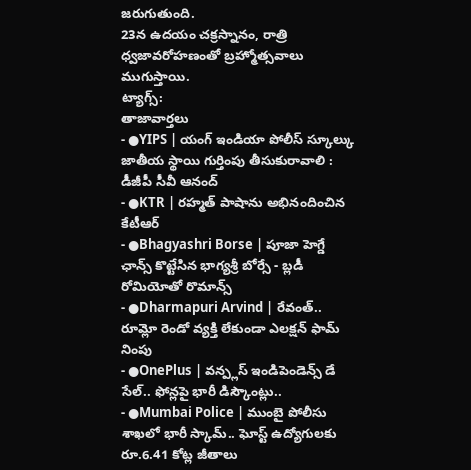జరుగుతుంది.
23న ఉదయం చక్రస్నానం, రాత్రి ధ్వజావరోహణంతో బ్రహ్మోత్సవాలు ముగుస్తాయి.
ట్యాగ్స్:
తాజావార్తలు
- ●YIPS | యంగ్ ఇండియా పోలీస్ స్కూల్కు జాతీయ స్థాయి గుర్తింపు తీసుకురావాలి : డీజీపీ సీవీ ఆనంద్
- ●KTR | రహ్మత్ పాషాను అభినందించిన కేటీఆర్
- ●Bhagyashri Borse | పూజా హెగ్డే ఛాన్స్ కొట్టేసిన భాగ్యశ్రీ బోర్సే - బ్లడీ రోమియోతో రొమాన్స్
- ●Dharmapuri Arvind | రేవంత్.. రూమ్లో రెండో వ్యక్తి లేకుండా ఎలక్షన్ ఫామ్ నింపు
- ●OnePlus | వన్ప్లస్ ఇండిపెండెన్స్ డే సేల్.. ఫోన్లపై భారీ డిస్కౌంట్లు..
- ●Mumbai Police | ముంబై పోలీసు శాఖలో భారీ స్కామ్.. ఘోస్ట్ ఉద్యోగులకు రూ.6.41 కోట్ల జీతాలు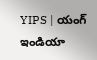YIPS | యంగ్ ఇండియా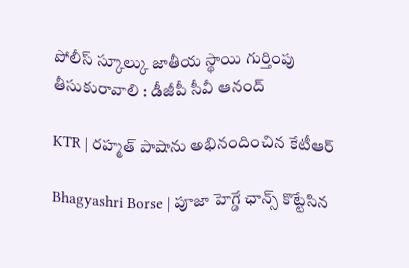పోలీస్ స్కూల్కు జాతీయ స్థాయి గుర్తింపు తీసుకురావాలి : డీజీపీ సీవీ ఆనంద్

KTR | రహ్మత్ పాషాను అభినందించిన కేటీఆర్

Bhagyashri Borse | పూజా హెగ్డే ఛాన్స్ కొట్టేసిన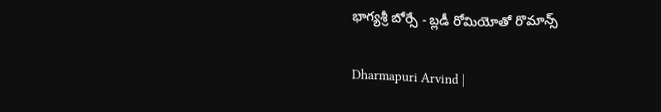భాగ్యశ్రీ బోర్సే - బ్లడీ రోమియోతో రొమాన్స్

Dharmapuri Arvind |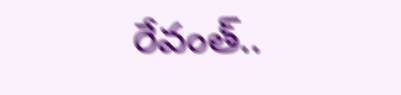రేవంత్..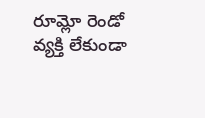రూమ్లో రెండో వ్యక్తి లేకుండా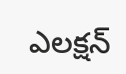ఎలక్షన్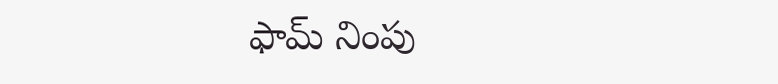ఫామ్ నింపు